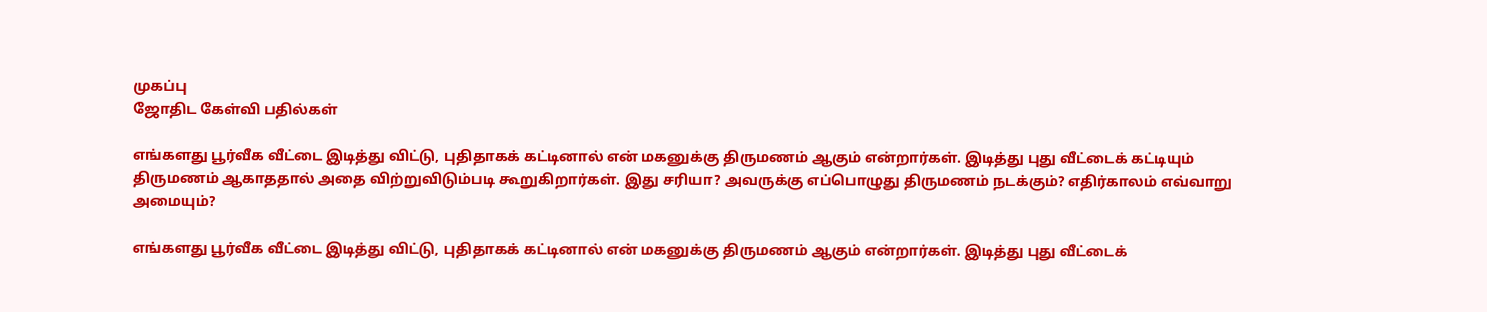முகப்பு
ஜோதிட கேள்வி பதில்கள்

எங்களது பூர்வீக வீட்டை இடித்து விட்டு, புதிதாகக் கட்டினால் என் மகனுக்கு திருமணம் ஆகும் என்றார்கள். இடித்து புது வீட்டைக் கட்டியும் திருமணம் ஆகாததால் அதை விற்றுவிடும்படி கூறுகிறார்கள். இது சரியா? அவருக்கு எப்பொழுது திருமணம் நடக்கும்? எதிர்காலம் எவ்வாறு அமையும்?

எங்களது பூர்வீக வீட்டை இடித்து விட்டு, புதிதாகக் கட்டினால் என் மகனுக்கு திருமணம் ஆகும் என்றார்கள். இடித்து புது வீட்டைக்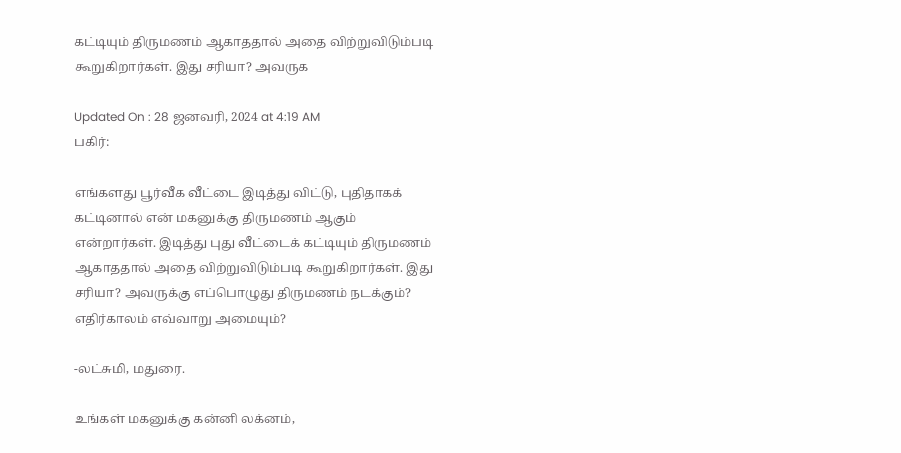கட்டியும் திருமணம் ஆகாததால் அதை விற்றுவிடும்படி கூறுகிறார்கள். இது சரியா? அவருக

Updated On : 28 ஜனவரி, 2024 at 4:19 AM
பகிர்:

எங்களது பூர்வீக வீட்டை இடித்து விட்டு, புதிதாகக் கட்டினால் என் மகனுக்கு திருமணம் ஆகும் என்றார்கள். இடித்து புது வீட்டைக் கட்டியும் திருமணம் ஆகாததால் அதை விற்றுவிடும்படி கூறுகிறார்கள். இது சரியா? அவருக்கு எப்பொழுது திருமணம் நடக்கும்? எதிர்காலம் எவ்வாறு அமையும்?

-லட்சுமி, மதுரை.

உங்கள் மகனுக்கு கன்னி லக்னம்,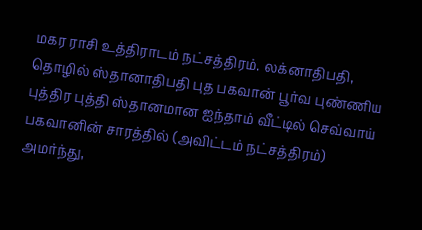மகர ராசி உத்திராடம் நட்சத்திரம். லக்னாதிபதி, தொழில் ஸ்தானாதிபதி புத பகவான் பூர்வ புண்ணிய புத்திர புத்தி ஸ்தானமான ஐந்தாம் வீட்டில் செவ்வாய் பகவானின் சாரத்தில் (அவிட்டம் நட்சத்திரம்) அமர்ந்து,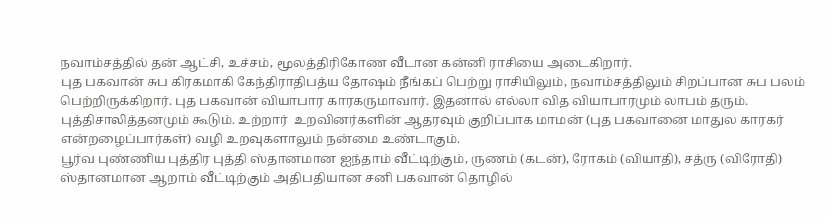நவாம்சத்தில் தன் ஆட்சி, உச்சம், மூலத்திரிகோண வீடான கன்னி ராசியை அடைகிறார்.
புத பகவான் சுப கிரகமாகி கேந்திராதிபத்ய தோஷம் நீங்கப் பெற்று ராசியிலும், நவாம்சத்திலும் சிறப்பான சுப பலம் பெற்றிருக்கிறார். புத பகவான் வியாபார காரகருமாவார். இதனால் எல்லா வித வியாபாரமும் லாபம் தரும். புத்திசாலித்தனமும் கூடும். உற்றார்  உறவினர்களின் ஆதரவும் குறிப்பாக மாமன் (புத பகவானை மாதுல காரகர் என்றழைப்பார்கள்) வழி உறவுகளாலும் நன்மை உண்டாகும்.
பூர்வ புண்ணிய புத்திர புத்தி ஸ்தானமான ஐந்தாம் வீட்டிற்கும், ருணம் (கடன்), ரோகம் (வியாதி), சத்ரு (விரோதி) ஸ்தானமான ஆறாம் வீட்டிற்கும் அதிபதியான சனி பகவான் தொழில்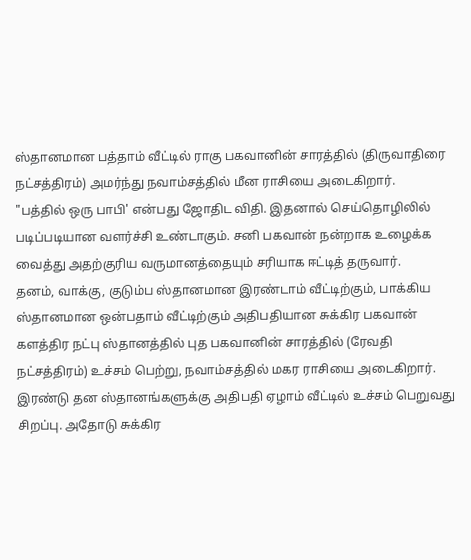ஸ்தானமான பத்தாம் வீட்டில் ராகு பகவானின் சாரத்தில் (திருவாதிரை நட்சத்திரம்) அமர்ந்து நவாம்சத்தில் மீன ராசியை அடைகிறார்.
"பத்தில் ஒரு பாபி' என்பது ஜோதிட விதி. இதனால் செய்தொழிலில் படிப்படியான வளர்ச்சி உண்டாகும். சனி பகவான் நன்றாக உழைக்க வைத்து அதற்குரிய வருமானத்தையும் சரியாக ஈட்டித் தருவார்.
தனம், வாக்கு, குடும்ப ஸ்தானமான இரண்டாம் வீட்டிற்கும், பாக்கிய ஸ்தானமான ஒன்பதாம் வீட்டிற்கும் அதிபதியான சுக்கிர பகவான் களத்திர நட்பு ஸ்தானத்தில் புத பகவானின் சாரத்தில் (ரேவதி நட்சத்திரம்) உச்சம் பெற்று, நவாம்சத்தில் மகர ராசியை அடைகிறார்.
இரண்டு தன ஸ்தானங்களுக்கு அதிபதி ஏழாம் வீட்டில் உச்சம் பெறுவது சிறப்பு. அதோடு சுக்கிர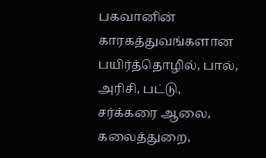பகவானின் காரகத்துவங்களான பயிர்த்தொழில், பால், அரிசி, பட்டு, சர்க்கரை ஆலை, கலைத்துறை,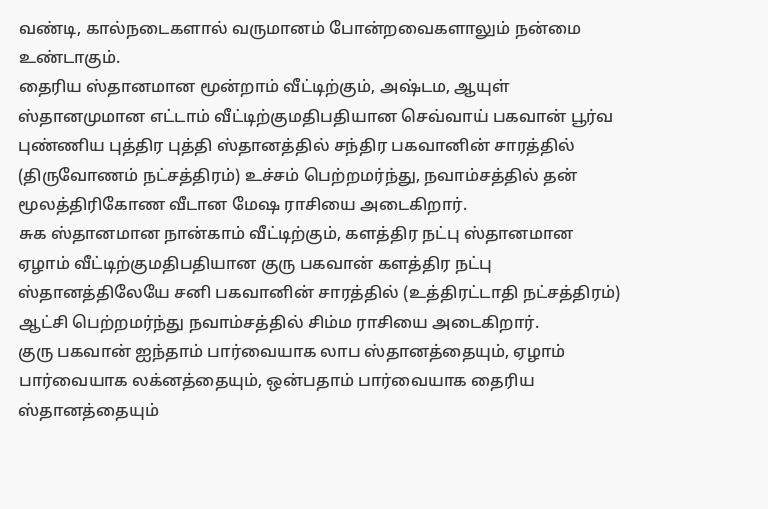வண்டி, கால்நடைகளால் வருமானம் போன்றவைகளாலும் நன்மை உண்டாகும்.
தைரிய ஸ்தானமான மூன்றாம் வீட்டிற்கும், அஷ்டம, ஆயுள் ஸ்தானமுமான எட்டாம் வீட்டிற்குமதிபதியான செவ்வாய் பகவான் பூர்வ புண்ணிய புத்திர புத்தி ஸ்தானத்தில் சந்திர பகவானின் சாரத்தில் (திருவோணம் நட்சத்திரம்) உச்சம் பெற்றமர்ந்து, நவாம்சத்தில் தன் மூலத்திரிகோண வீடான மேஷ ராசியை அடைகிறார்.
சுக ஸ்தானமான நான்காம் வீட்டிற்கும், களத்திர நட்பு ஸ்தானமான ஏழாம் வீட்டிற்குமதிபதியான குரு பகவான் களத்திர நட்பு ஸ்தானத்திலேயே சனி பகவானின் சாரத்தில் (உத்திரட்டாதி நட்சத்திரம்) ஆட்சி பெற்றமர்ந்து நவாம்சத்தில் சிம்ம ராசியை அடைகிறார்.
குரு பகவான் ஐந்தாம் பார்வையாக லாப ஸ்தானத்தையும், ஏழாம் பார்வையாக லக்னத்தையும், ஒன்பதாம் பார்வையாக தைரிய ஸ்தானத்தையும்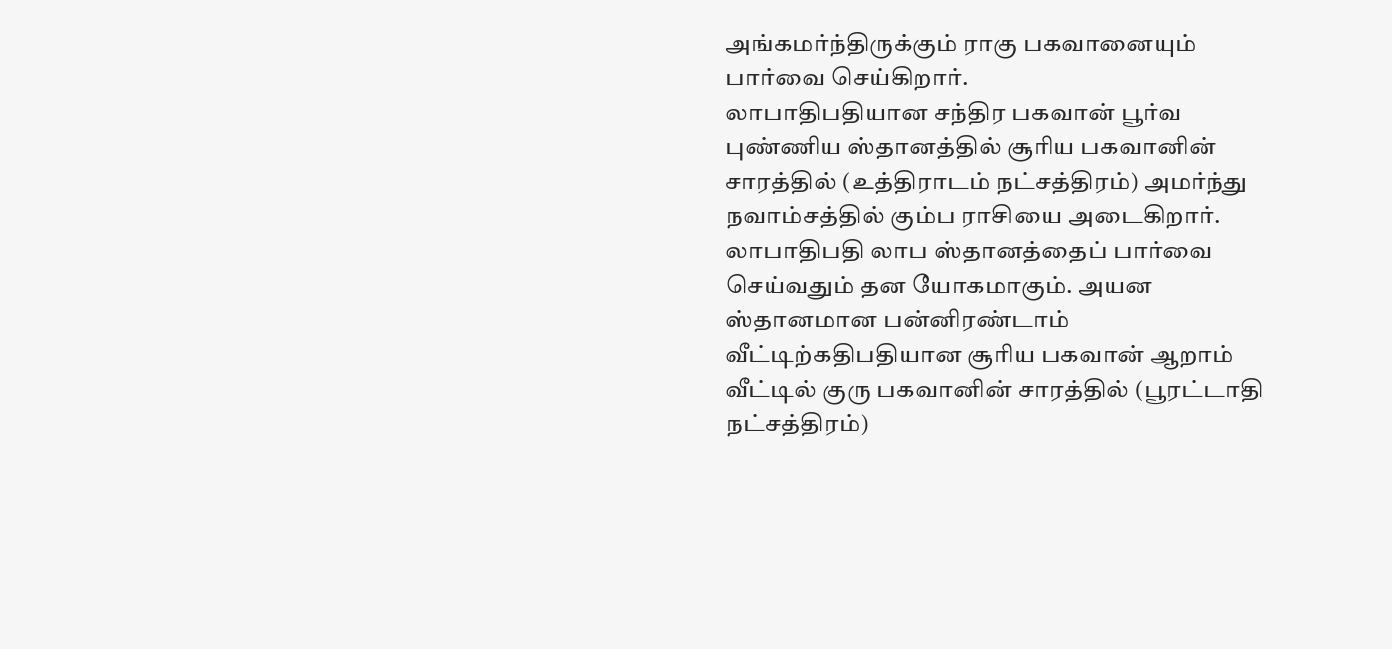அங்கமர்ந்திருக்கும் ராகு பகவானையும் பார்வை செய்கிறார்.
லாபாதிபதியான சந்திர பகவான் பூர்வ புண்ணிய ஸ்தானத்தில் சூரிய பகவானின் சாரத்தில் (உத்திராடம் நட்சத்திரம்) அமர்ந்து நவாம்சத்தில் கும்ப ராசியை அடைகிறார்.
லாபாதிபதி லாப ஸ்தானத்தைப் பார்வை செய்வதும் தன யோகமாகும். அயன ஸ்தானமான பன்னிரண்டாம் வீட்டிற்கதிபதியான சூரிய பகவான் ஆறாம் வீட்டில் குரு பகவானின் சாரத்தில் (பூரட்டாதி நட்சத்திரம்)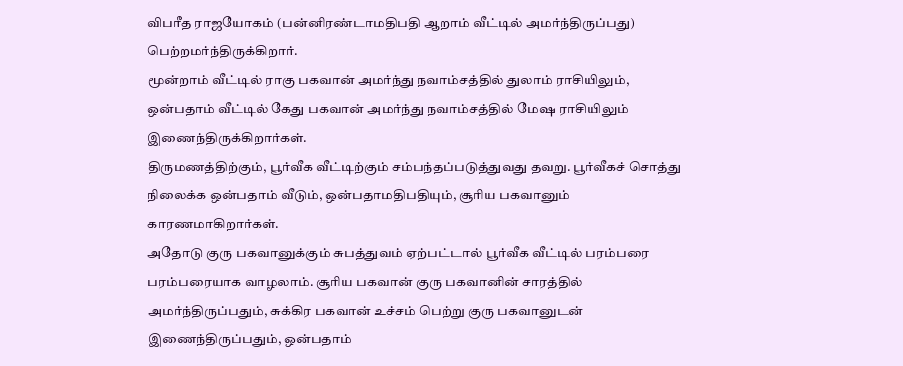விபரீத ராஜயோகம் (பன்னிரண்டாமதிபதி ஆறாம் வீட்டில் அமர்ந்திருப்பது) பெற்றமர்ந்திருக்கிறார்.
மூன்றாம் வீட்டில் ராகு பகவான் அமர்ந்து நவாம்சத்தில் துலாம் ராசியிலும், ஒன்பதாம் வீட்டில் கேது பகவான் அமர்ந்து நவாம்சத்தில் மேஷ ராசியிலும் இணைந்திருக்கிறார்கள்.
திருமணத்திற்கும், பூர்வீக வீட்டிற்கும் சம்பந்தப்படுத்துவது தவறு. பூர்வீகச் சொத்து நிலைக்க ஒன்பதாம் வீடும், ஒன்பதாமதிபதியும், சூரிய பகவானும் காரணமாகிறார்கள்.
அதோடு குரு பகவானுக்கும் சுபத்துவம் ஏற்பட்டால் பூர்வீக வீட்டில் பரம்பரை பரம்பரையாக வாழலாம். சூரிய பகவான் குரு பகவானின் சாரத்தில் அமர்ந்திருப்பதும், சுக்கிர பகவான் உச்சம் பெற்று குரு பகவானுடன் இணைந்திருப்பதும், ஒன்பதாம்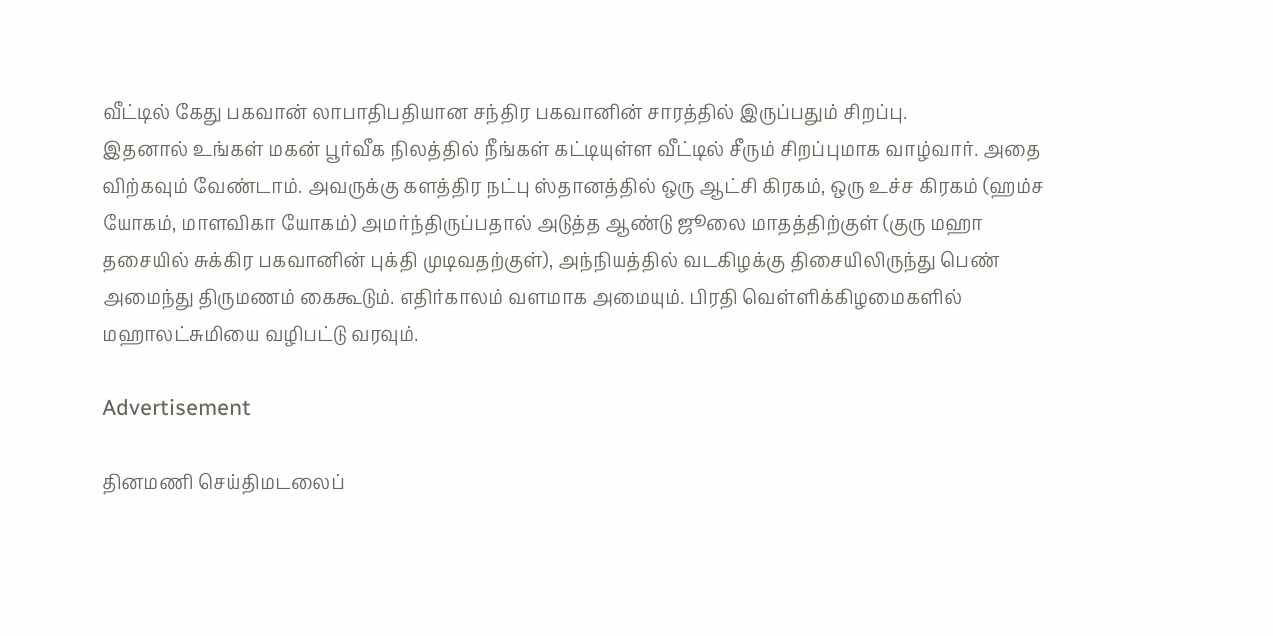வீட்டில் கேது பகவான் லாபாதிபதியான சந்திர பகவானின் சாரத்தில் இருப்பதும் சிறப்பு.
இதனால் உங்கள் மகன் பூர்வீக நிலத்தில் நீங்கள் கட்டியுள்ள வீட்டில் சீரும் சிறப்புமாக வாழ்வார். அதை விற்கவும் வேண்டாம். அவருக்கு களத்திர நட்பு ஸ்தானத்தில் ஒரு ஆட்சி கிரகம், ஒரு உச்ச கிரகம் (ஹம்ச யோகம், மாளவிகா யோகம்) அமர்ந்திருப்பதால் அடுத்த ஆண்டு ஜூலை மாதத்திற்குள் (குரு மஹா தசையில் சுக்கிர பகவானின் புக்தி முடிவதற்குள்), அந்நியத்தில் வடகிழக்கு திசையிலிருந்து பெண் அமைந்து திருமணம் கைகூடும். எதிர்காலம் வளமாக அமையும். பிரதி வெள்ளிக்கிழமைகளில் மஹாலட்சுமியை வழிபட்டு வரவும்.

Advertisement

தினமணி செய்திமடலைப்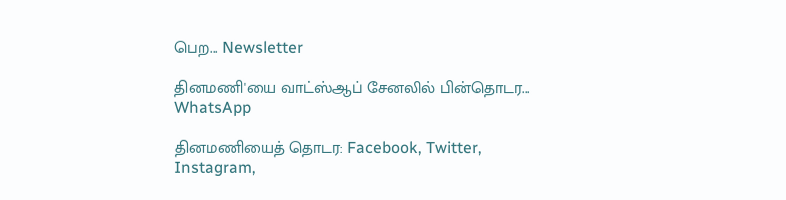பெற... Newsletter

தினமணி'யை வாட்ஸ்ஆப் சேனலில் பின்தொடர... WhatsApp

தினமணியைத் தொடர: Facebook, Twitter, Instagram,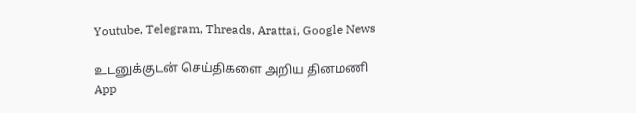Youtube, Telegram, Threads, Arattai, Google News

உடனுக்குடன் செய்திகளை அறிய தினமணி App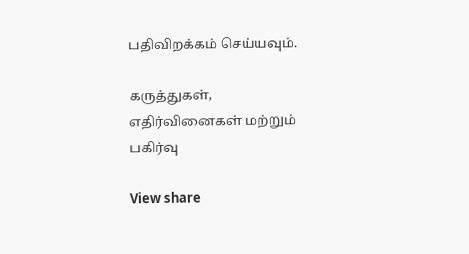பதிவிறக்கம் செய்யவும்.

கருத்துகள், எதிர்வினைகள் மற்றும் பகிர்வு

View share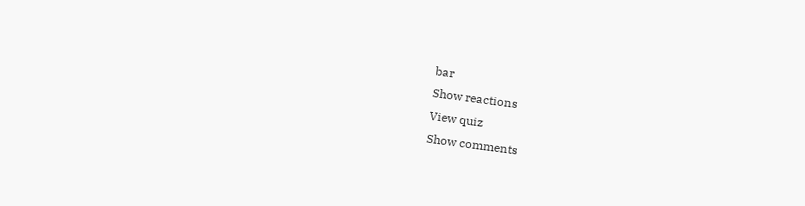bar
Show reactions
View quiz
Show comments